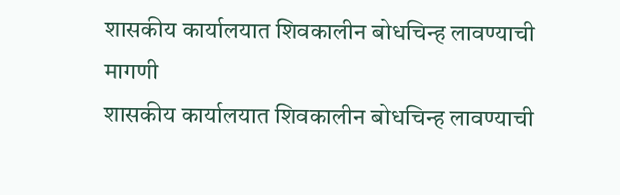शासकीय कार्यालयात शिवकालीन बोधचिन्ह लावण्याची मागणी
शासकीय कार्यालयात शिवकालीन बोधचिन्ह लावण्याची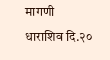मागणी
धाराशिव दि.२०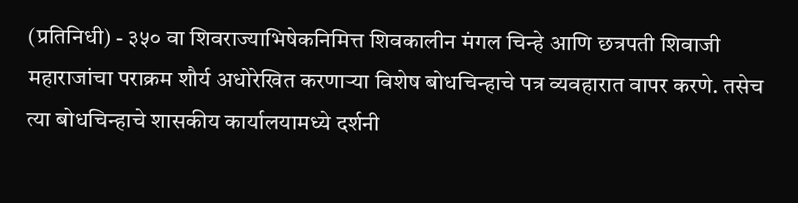(प्रतिनिधी) - ३५० वा शिवराज्याभिषेकनिमित्त शिवकालीन मंगल चिन्हे आणि छत्रपती शिवाजी महाराजांचा पराक्रम शौर्य अधोरेखित करणाऱ्या विशेष बोधचिन्हाचे पत्र व्यवहारात वापर करणे. तसेच त्या बोधचिन्हाचे शासकीय कार्यालयामध्ये दर्शनी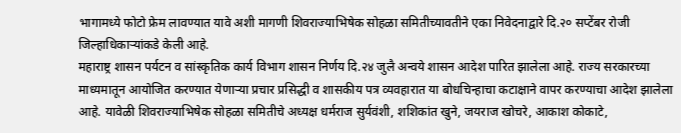भागामध्ये फोटो फ्रेम लावण्यात यावे अशी मागणी शिवराज्याभिषेक सोहळा समितीच्यावतीने एका निवेदनाद्वारे दि.२० सप्टेंबर रोजी जिल्हाधिकाऱ्यांकडे केली आहे.
महाराष्ट्र शासन पर्यटन व सांस्कृतिक कार्य विभाग शासन निर्णय दि.२४ जुलै अन्वये शासन आदेश पारित झालेला आहे. राज्य सरकारच्या माध्यमातून आयोजित करण्यात येणाऱ्या प्रचार प्रसिद्धी व शासकीय पत्र व्यवहारात या बोधचिन्हाचा कटाक्षाने वापर करण्याचा आदेश झालेला आहे. यावेळी शिवराज्याभिषेक सोहळा समितीचे अध्यक्ष धर्मराज सुर्यवंशी, शशिकांत खुने, जयराज खोचरे, आकाश कोकाटे,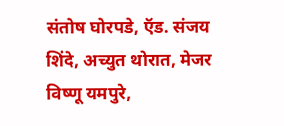संतोष घोरपडे, ऍड. संजय शिंदे, अच्युत थोरात, मेजर विष्णू यमपुरे,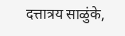दत्तात्रय साळुंके,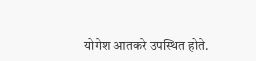योगेश आतकरे उपस्थित होते.